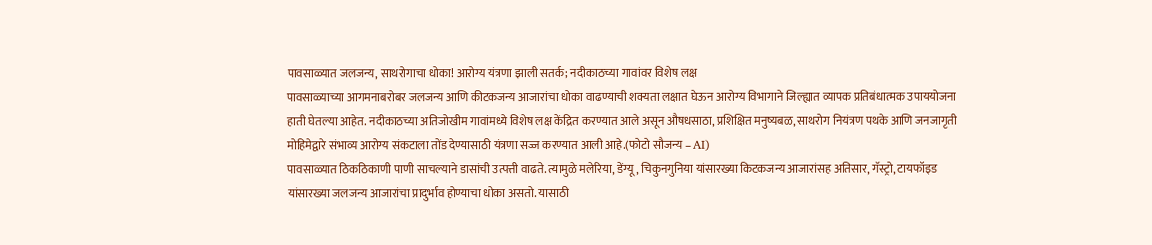पावसाळ्यात जलजन्य, साथरोगाचा धोका! आरोग्य यंत्रणा झाली सतर्क; नदीकाठच्या गावांवर विशेष लक्ष
पावसाळ्याच्या आगमनाबरोबर जलजन्य आणि कीटकजन्य आजारांचा धोका वाढण्याची शक्यता लक्षात घेऊन आरोग्य विभागाने जिल्ह्यात व्यापक प्रतिबंधात्मक उपाययोजना हाती घेतल्या आहेत. नदीकाठच्या अतिजोखीम गावांमध्ये विशेष लक्ष केंद्रित करण्यात आले असून औषधसाठा, प्रशिक्षित मनुष्यबळ, साथरोग नियंत्रण पथके आणि जनजागृती मोहिमेद्वारे संभाव्य आरोग्य संकटाला तोंड देण्यासाठी यंत्रणा सज्ज करण्यात आली आहे.(फोटो सौजन्य – AI)
पावसाळ्यात ठिकठिकाणी पाणी साचल्याने डासांची उत्पत्ती वाढते. त्यामुळे मलेरिया, डेंग्यू, चिकुनगुनिया यांसारख्या किटकजन्य आजारांसह अतिसार, गॅस्ट्रो, टायफॉइड यांसारख्या जलजन्य आजारांचा प्रादुर्भाव होण्याचा धोका असतो. यासाठी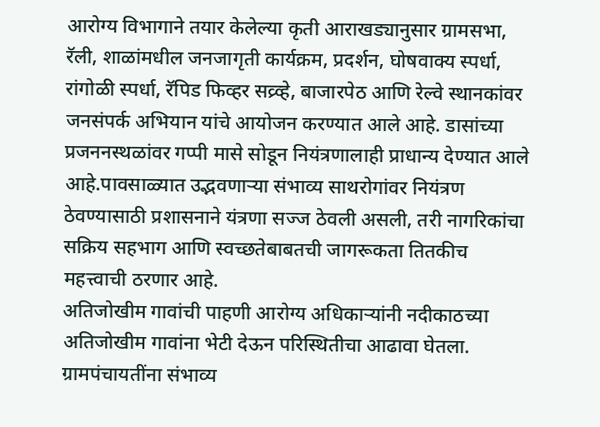आरोग्य विभागाने तयार केलेल्या कृती आराखड्यानुसार ग्रामसभा, रॅली, शाळांमधील जनजागृती कार्यक्रम, प्रदर्शन, घोषवाक्य स्पर्धा, रांगोळी स्पर्धा, रॅपिड फिव्हर सव्र्व्हे, बाजारपेठ आणि रेल्वे स्थानकांवर जनसंपर्क अभियान यांचे आयोजन करण्यात आले आहे. डासांच्या प्रजननस्थळांवर गप्पी मासे सोडून नियंत्रणालाही प्राधान्य देण्यात आले आहे.पावसाळ्यात उद्भवणाऱ्या संभाव्य साथरोगांवर नियंत्रण ठेवण्यासाठी प्रशासनाने यंत्रणा सज्ज ठेवली असली, तरी नागरिकांचा सक्रिय सहभाग आणि स्वच्छतेबाबतची जागरूकता तितकीच महत्त्वाची ठरणार आहे.
अतिजोखीम गावांची पाहणी आरोग्य अधिकाऱ्यांनी नदीकाठच्या अतिजोखीम गावांना भेटी देऊन परिस्थितीचा आढावा घेतला. ग्रामपंचायतींना संभाव्य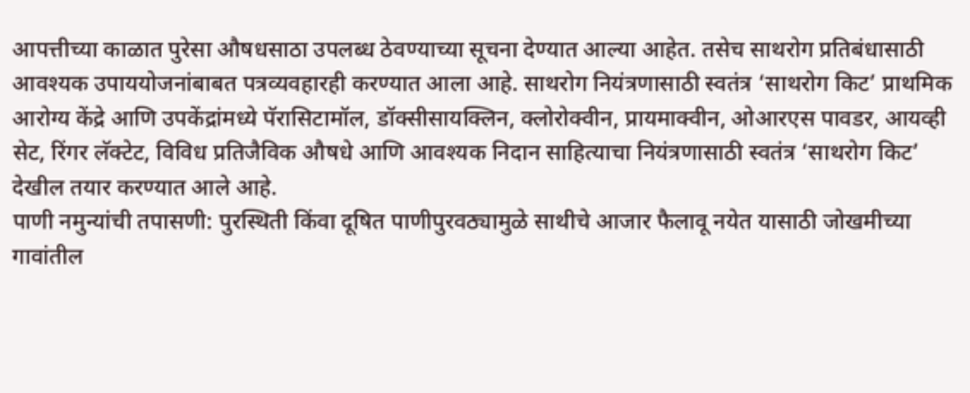आपत्तीच्या काळात पुरेसा औषधसाठा उपलब्ध ठेवण्याच्या सूचना देण्यात आल्या आहेत. तसेच साथरोग प्रतिबंधासाठी आवश्यक उपाययोजनांबाबत पत्रव्यवहारही करण्यात आला आहे. साथरोग नियंत्रणासाठी स्वतंत्र ‘साथरोग किट’ प्राथमिक आरोग्य केंद्रे आणि उपकेंद्रांमध्ये पॅरासिटामॉल, डॉक्सीसायक्लिन, क्लोरोक्वीन, प्रायमाक्वीन, ओआरएस पावडर, आयव्ही सेट, रिंगर लॅक्टेट, विविध प्रतिजैविक औषधे आणि आवश्यक निदान साहित्याचा नियंत्रणासाठी स्वतंत्र ‘साथरोग किट’ देखील तयार करण्यात आले आहे.
पाणी नमुन्यांची तपासणी: पुरस्थिती किंवा दूषित पाणीपुरवठ्यामुळे साथीचे आजार फैलावू नयेत यासाठी जोखमीच्या गावांतील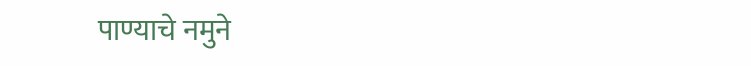पाण्याचे नमुने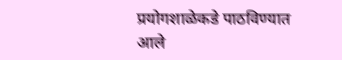प्रयोगशाळेकडे पाठविण्यात आले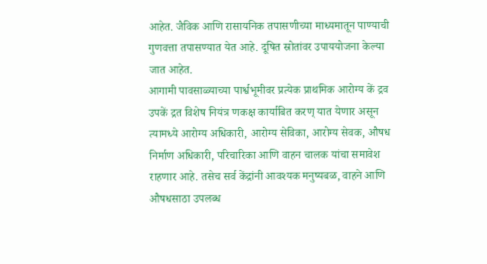आहेत. जैविक आणि रासायनिक तपासणीच्या माध्यमातून पाण्याची गुणवत्ता तपासण्यात येत आहे. दूषित स्रोतांवर उपाययोजना केल्या जात आहेत.
आगामी पावसाळ्याच्या पार्श्वभूमीवर प्रत्येक प्राथमिक आरोग्य कें द्रव उपकें द्रत विशेष नियंत्र णकक्ष कार्याबित करण् यात येणार असून त्यामध्ये आरोग्य अधिकारी, आरोग्य सेविका, आरोग्य सेवक, औषध निर्माण अधिकारी, परिचारिका आणि वाहन चालक यांचा समावेश राहणार आहे. तसेच सर्व केंद्रांनी आवश्यक मनुष्यबळ, वाहने आणि औषधसाठा उपलब्ध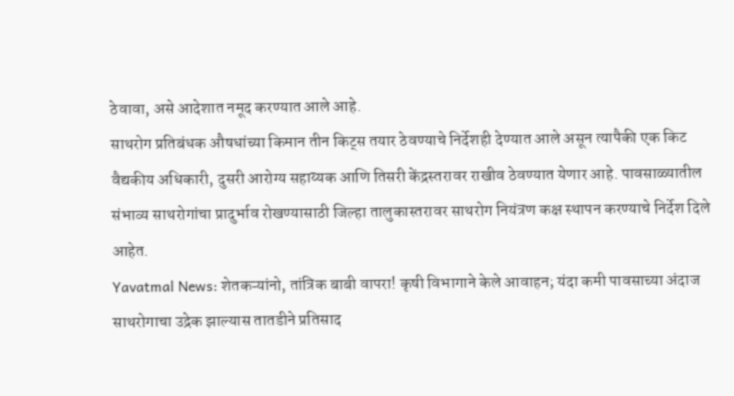ठेवावा, असे आदेशात नमूद करण्यात आले आहे.
साथरोग प्रतिबंधक औषधांच्या किमान तीन किट्स तयार ठेवण्याचे निर्देशही देण्यात आले असून त्यापैकी एक किट वैद्यकीय अधिकारी, दुसरी आरोग्य सहाय्यक आणि तिसरी केंद्रस्तरावर राखीव ठेवण्यात येणार आहे. पावसाळ्यातील संभाव्य साथरोगांचा प्रादुर्भाव रोखण्यासाठी जिल्हा तालुकास्तरावर साथरोग नियंत्रण कक्ष स्थापन करण्याचे निर्देश दिले आहेत.
Yavatmal News: शेतकऱ्यांनो, तांत्रिक बाबी वापरा! कृषी विभागाने केले आवाहन; यंदा कमी पावसाच्या अंदाज
साथरोगाचा उद्रेक झाल्यास तातडीने प्रतिसाद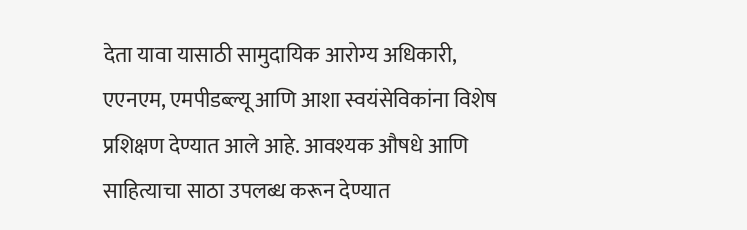देता यावा यासाठी सामुदायिक आरोग्य अधिकारी, एएनएम, एमपीडब्ल्यू आणि आशा स्वयंसेविकांना विशेष प्रशिक्षण देण्यात आले आहे. आवश्यक औषधे आणि साहित्याचा साठा उपलब्ध करून देण्यात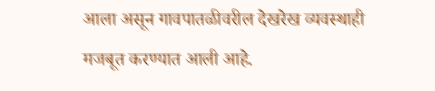आला असून गावपातळीवरील देखरेख व्यवस्थाही मजबूत करण्यात आली आहे.